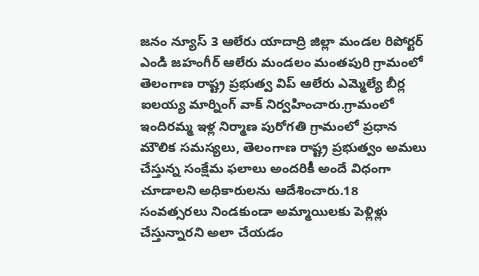జనం న్యూస్ 3 ఆలేరు యాదాద్రి జిల్లా మండల రిపోర్టర్ ఎండి జహంగీర్ ఆలేరు మండలం మంతపురి గ్రామంలో తెలంగాణ రాష్ట్ర ప్రభుత్వ విప్ ఆలేరు ఎమ్మెల్యే బీర్ల ఐలయ్య మార్నింగ్ వాక్ నిర్వహించారు.గ్రామంలో ఇందిరమ్మ ఇళ్ల నిర్మాణ పురోగతి గ్రామంలో ప్రధాన మౌలిక సమస్యలు, తెలంగాణ రాష్ట్ర ప్రభుత్వం అమలు చేస్తున్న సంక్షేమ ఫలాలు అందరికీ అందే విధంగా చూడాలని అధికారులను ఆదేశించారు.18 సంవత్సరలు నిండకుండా అమ్మాయిలకు పెళ్లిళ్లు చేస్తున్నారని అలా చేయడం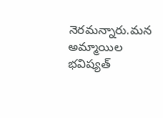నెరమన్నారు.మన అమ్మాయిల భవిష్యత్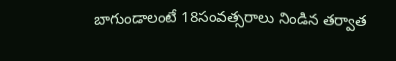బాగుండాలంటే 18సంవత్సరాలు నిండిన తర్వాత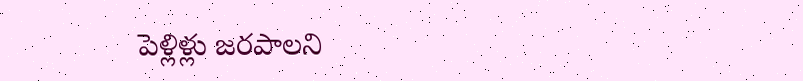పెళ్లిళ్లు జరపాలని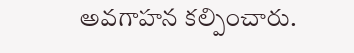అవగాహన కల్పించారు.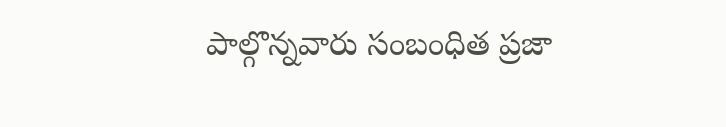పాల్గొన్నవారు సంబంధిత ప్రజా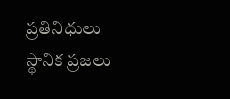ప్రతినిధులు స్థానిక ప్రజలు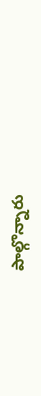పాల్గొన్నారు